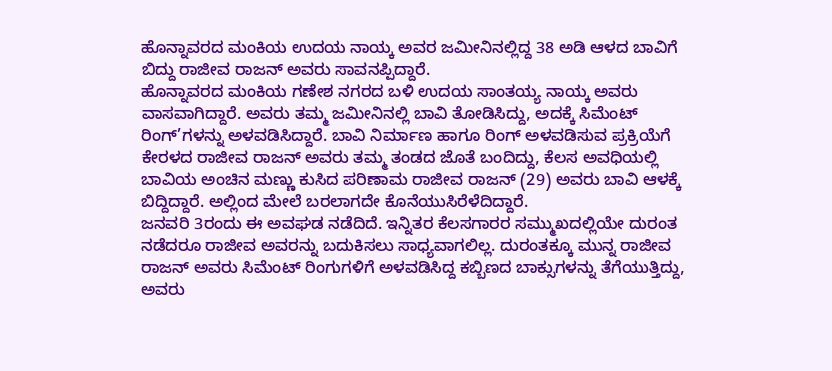ಹೊನ್ನಾವರದ ಮಂಕಿಯ ಉದಯ ನಾಯ್ಕ ಅವರ ಜಮೀನಿನಲ್ಲಿದ್ದ 38 ಅಡಿ ಆಳದ ಬಾವಿಗೆ ಬಿದ್ದು ರಾಜೀವ ರಾಜನ್ ಅವರು ಸಾವನಪ್ಪಿದ್ದಾರೆ.
ಹೊನ್ನಾವರದ ಮಂಕಿಯ ಗಣೇಶ ನಗರದ ಬಳಿ ಉದಯ ಸಾಂತಯ್ಯ ನಾಯ್ಕ ಅವರು ವಾಸವಾಗಿದ್ದಾರೆ. ಅವರು ತಮ್ಮ ಜಮೀನಿನಲ್ಲಿ ಬಾವಿ ತೋಡಿಸಿದ್ದು, ಅದಕ್ಕೆ ಸಿಮೆಂಟ್ ರಿಂಗ್’ಗಳನ್ನು ಅಳವಡಿಸಿದ್ದಾರೆ. ಬಾವಿ ನಿರ್ಮಾಣ ಹಾಗೂ ರಿಂಗ್ ಅಳವಡಿಸುವ ಪ್ರಕ್ರಿಯೆಗೆ ಕೇರಳದ ರಾಜೀವ ರಾಜನ್ ಅವರು ತಮ್ಮ ತಂಡದ ಜೊತೆ ಬಂದಿದ್ದು, ಕೆಲಸ ಅವಧಿಯಲ್ಲಿ ಬಾವಿಯ ಅಂಚಿನ ಮಣ್ಣು ಕುಸಿದ ಪರಿಣಾಮ ರಾಜೀವ ರಾಜನ್ (29) ಅವರು ಬಾವಿ ಆಳಕ್ಕೆ ಬಿದ್ದಿದ್ದಾರೆ. ಅಲ್ಲಿಂದ ಮೇಲೆ ಬರಲಾಗದೇ ಕೊನೆಯುಸಿರೆಳೆದಿದ್ದಾರೆ.
ಜನವರಿ 3ರಂದು ಈ ಅವಘಡ ನಡೆದಿದೆ. ಇನ್ನಿತರ ಕೆಲಸಗಾರರ ಸಮ್ಮುಖದಲ್ಲಿಯೇ ದುರಂತ ನಡೆದರೂ ರಾಜೀವ ಅವರನ್ನು ಬದುಕಿಸಲು ಸಾಧ್ಯವಾಗಲಿಲ್ಲ. ದುರಂತಕ್ಕೂ ಮುನ್ನ ರಾಜೀವ ರಾಜನ್ ಅವರು ಸಿಮೆಂಟ್ ರಿಂಗುಗಳಿಗೆ ಅಳವಡಿಸಿದ್ದ ಕಬ್ಬಿಣದ ಬಾಕ್ಸುಗಳನ್ನು ತೆಗೆಯುತ್ತಿದ್ದು, ಅವರು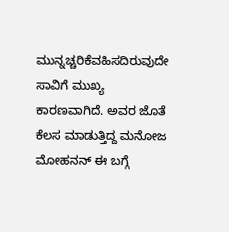ಮುನ್ನಚ್ಚರಿಕೆವಹಿಸದಿರುವುದೇ ಸಾವಿಗೆ ಮುಖ್ಯ ಕಾರಣವಾಗಿದೆ. ಅವರ ಜೊತೆ ಕೆಲಸ ಮಾಡುತ್ತಿದ್ದ ಮನೋಜ ಮೋಹನನ್ ಈ ಬಗ್ಗೆ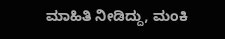ಮಾಹಿತಿ ನೀಡಿದ್ದು, ಮಂಕಿ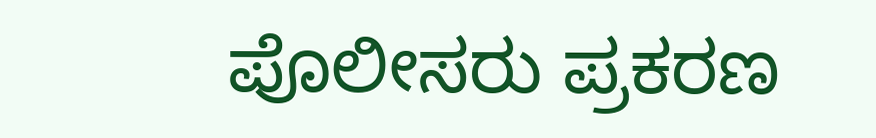ಪೊಲೀಸರು ಪ್ರಕರಣ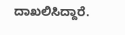ದಾಖಲಿಸಿದ್ದಾರೆ.